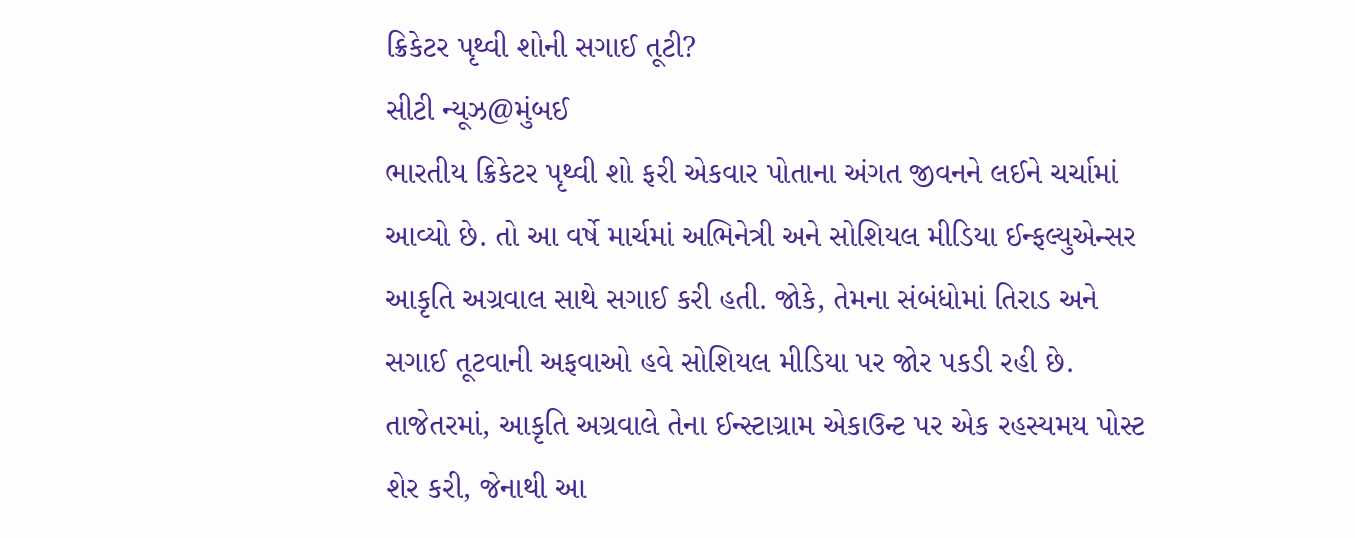ક્રિકેટર પૃથ્વી શોની સગાઈ તૂટી?
સીટી ન્યૂઝ@મુંબઈ
ભારતીય ક્રિકેટર પૃથ્વી શો ફરી એકવાર પોતાના અંગત જીવનને લઈને ચર્ચામાં આવ્યો છે. તો આ વર્ષે માર્ચમાં અભિનેત્રી અને સોશિયલ મીડિયા ઈન્ફલ્યુએન્સર આકૃતિ અગ્રવાલ સાથે સગાઈ કરી હતી. જોકે, તેમના સંબંધોમાં તિરાડ અને સગાઈ તૂટવાની અફવાઓ હવે સોશિયલ મીડિયા પર જોર પકડી રહી છે. તાજેતરમાં, આકૃતિ અગ્રવાલે તેના ઈન્સ્ટાગ્રામ એકાઉન્ટ પર એક રહસ્યમય પોસ્ટ શેર કરી, જેનાથી આ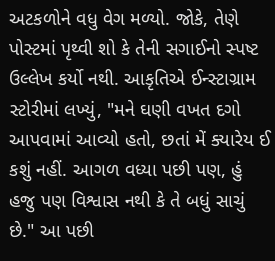અટકળોને વધુ વેગ મળ્યો. જોકે, તેણે પોસ્ટમાં પૃથ્વી શો કે તેની સગાઈનો સ્પષ્ટ ઉલ્લેખ કર્યો નથી. આકૃતિએ ઈન્સ્ટાગ્રામ સ્ટોરીમાં લખ્યું, "મને ઘણી વખત દગો આપવામાં આવ્યો હતો, છતાં મેં ક્યારેય ઈ કશું નહીં. આગળ વધ્યા પછી પણ, હું હજુ પણ વિશ્વાસ નથી કે તે બધું સાચું છે." આ પછી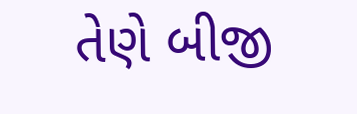તેણે બીજી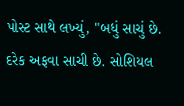પોસ્ટ સાથે લખ્યું, "બધું સાચું છે. દરેક અફવા સાચી છે. સોશિયલ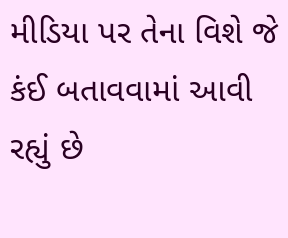મીડિયા પર તેના વિશે જે કંઈ બતાવવામાં આવી રહ્યું છે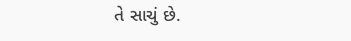તે સાચું છે.